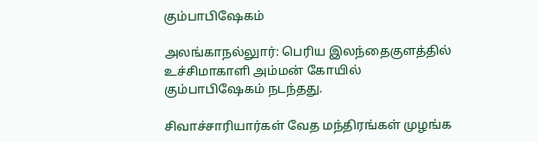கும்பாபிஷேகம்

அலங்காநல்லுார்: பெரிய இலந்தைகுளத்தில் உச்சிமாகாளி அம்மன் கோயில் கும்பாபிஷேகம் நடந்தது.

சிவாச்சாரியார்கள் வேத மந்திரங்கள் முழங்க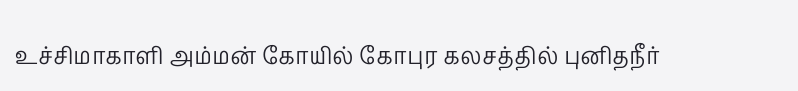உச்சிமாகாளி அம்மன் கோயில் கோபுர கலசத்தில் புனிதநீர்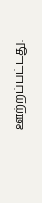ஊற்றப்பட்டது.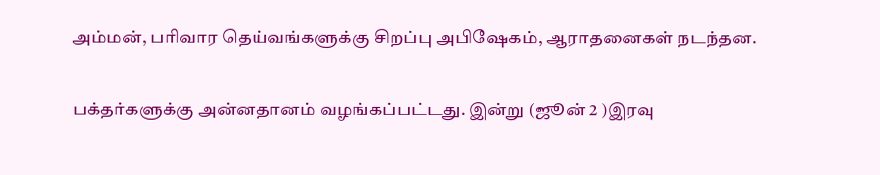அம்மன், பரிவார தெய்வங்களுக்கு சிறப்பு அபிஷேகம், ஆராதனைகள் நடந்தன.

பக்தர்களுக்கு அன்னதானம் வழங்கப்பட்டது. இன்று (ஜூன் 2 )இரவு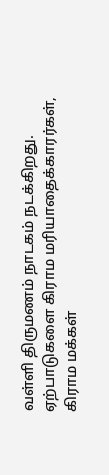வள்ளி திருமணம் நாடகம் நடக்கிறது. ஏற்பாடுகளை கிராம மரியாதைக்காரர்கள், கிராம மக்கள்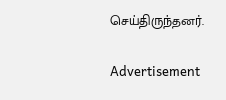செய்திருந்தனர்.

Advertisement